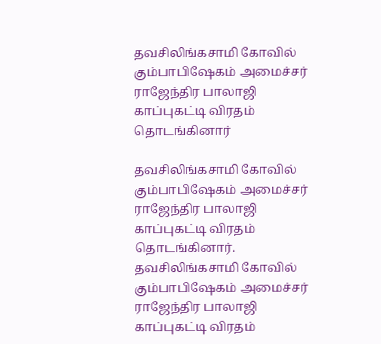தவசிலிங்கசாமி கோவில் கும்பாபிஷேகம் அமைச்சர் ராஜேந்திர பாலாஜி காப்புகட்டி விரதம் தொடங்கினார்

தவசிலிங்கசாமி கோவில் கும்பாபிஷேகம் அமைச்சர் ராஜேந்திர பாலாஜி காப்புகட்டி விரதம் தொடங்கினார்.
தவசிலிங்கசாமி கோவில் கும்பாபிஷேகம் அமைச்சர் ராஜேந்திர பாலாஜி காப்புகட்டி விரதம்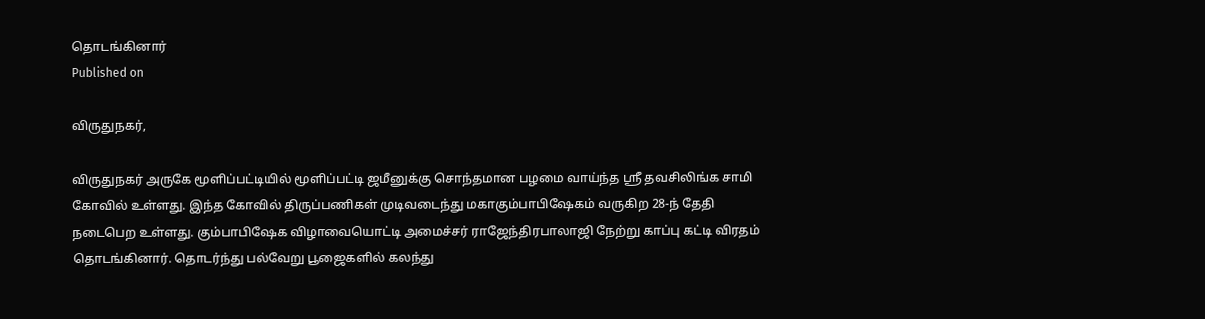தொடங்கினார்
Published on

விருதுநகர்,

விருதுநகர் அருகே மூளிப்பட்டியில் மூளிப்பட்டி ஜமீனுக்கு சொந்தமான பழமை வாய்ந்த ஸ்ரீ தவசிலிங்க சாமி கோவில் உள்ளது. இந்த கோவில் திருப்பணிகள் முடிவடைந்து மகாகும்பாபிஷேகம் வருகிற 28-ந் தேதி நடைபெற உள்ளது. கும்பாபிஷேக விழாவையொட்டி அமைச்சர் ராஜேந்திரபாலாஜி நேற்று காப்பு கட்டி விரதம் தொடங்கினார். தொடர்ந்து பல்வேறு பூஜைகளில் கலந்து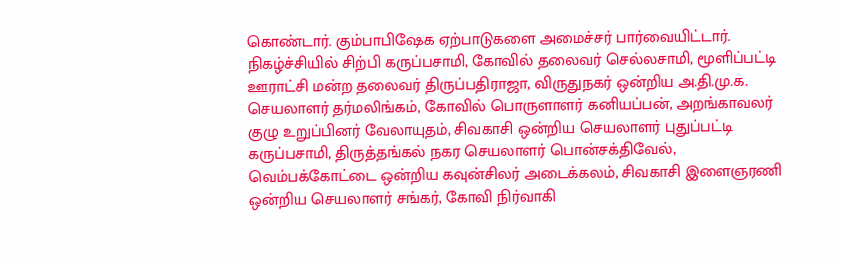கொண்டார். கும்பாபிஷேக ஏற்பாடுகளை அமைச்சர் பார்வையிட்டார். நிகழ்ச்சியில் சிற்பி கருப்பசாமி, கோவில் தலைவர் செல்லசாமி, மூளிப்பட்டி ஊராட்சி மன்ற தலைவர் திருப்பதிராஜா, விருதுநகர் ஒன்றிய அ.தி.மு.க. செயலாளர் தர்மலிங்கம், கோவில் பொருளாளர் கனியப்பன், அறங்காவலர் குழு உறுப்பினர் வேலாயுதம், சிவகாசி ஒன்றிய செயலாளர் புதுப்பட்டி கருப்பசாமி, திருத்தங்கல் நகர செயலாளர் பொன்சக்திவேல், வெம்பக்கோட்டை ஒன்றிய கவுன்சிலர் அடைக்கலம், சிவகாசி இளைஞரணி ஒன்றிய செயலாளர் சங்கர், கோவி நிர்வாகி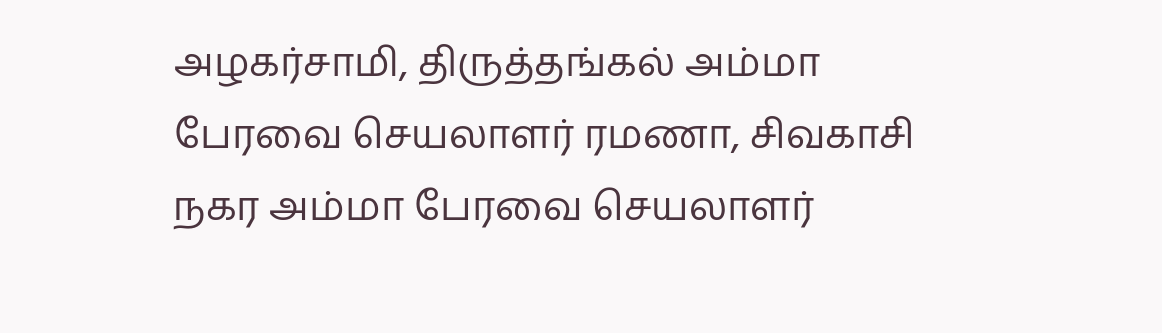அழகர்சாமி, திருத்தங்கல் அம்மா பேரவை செயலாளர் ரமணா, சிவகாசி நகர அம்மா பேரவை செயலாளர்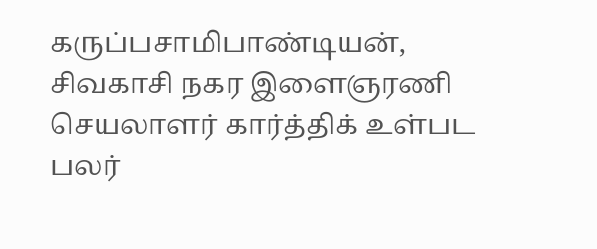கருப்பசாமிபாண்டியன், சிவகாசி நகர இளைஞரணி செயலாளர் கார்த்திக் உள்பட பலர்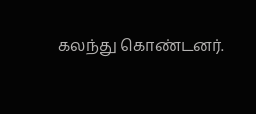கலந்து கொண்டனர்.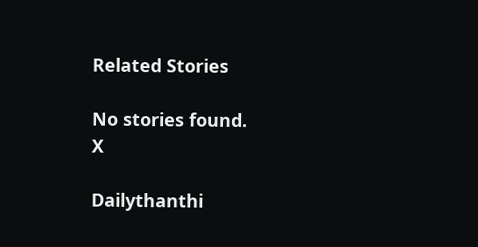Related Stories

No stories found.
X

Dailythanthi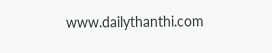www.dailythanthi.com